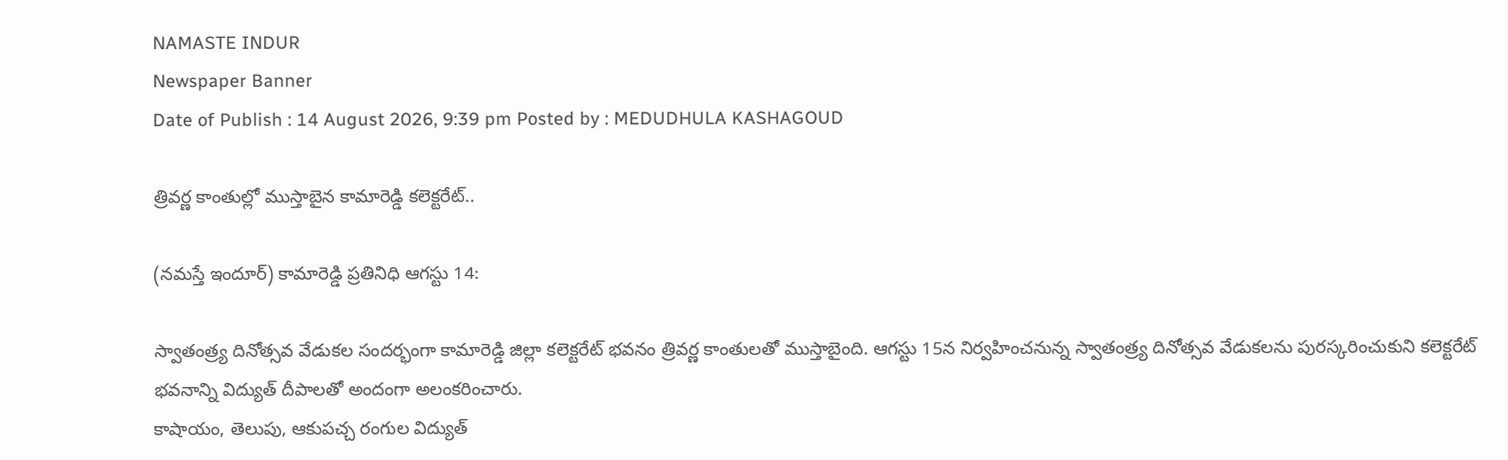NAMASTE INDUR
Newspaper Banner
Date of Publish : 14 August 2026, 9:39 pm Posted by : MEDUDHULA KASHAGOUD

త్రివర్ణ కాంతుల్లో ముస్తాబైన కామారెడ్డి కలెక్టరేట్..

(నమస్తే ఇందూర్) కామారెడ్డి ప్రతినిధి ఆగస్టు 14:

స్వాతంత్ర్య దినోత్సవ వేడుకల సందర్భంగా కామారెడ్డి జిల్లా కలెక్టరేట్ భవనం త్రివర్ణ కాంతులతో ముస్తాబైంది. ఆగస్టు 15న నిర్వహించనున్న స్వాతంత్ర్య దినోత్సవ వేడుకలను పురస్కరించుకుని కలెక్టరేట్ భవనాన్ని విద్యుత్ దీపాలతో అందంగా అలంకరించారు.
కాషాయం, తెలుపు, ఆకుపచ్చ రంగుల విద్యుత్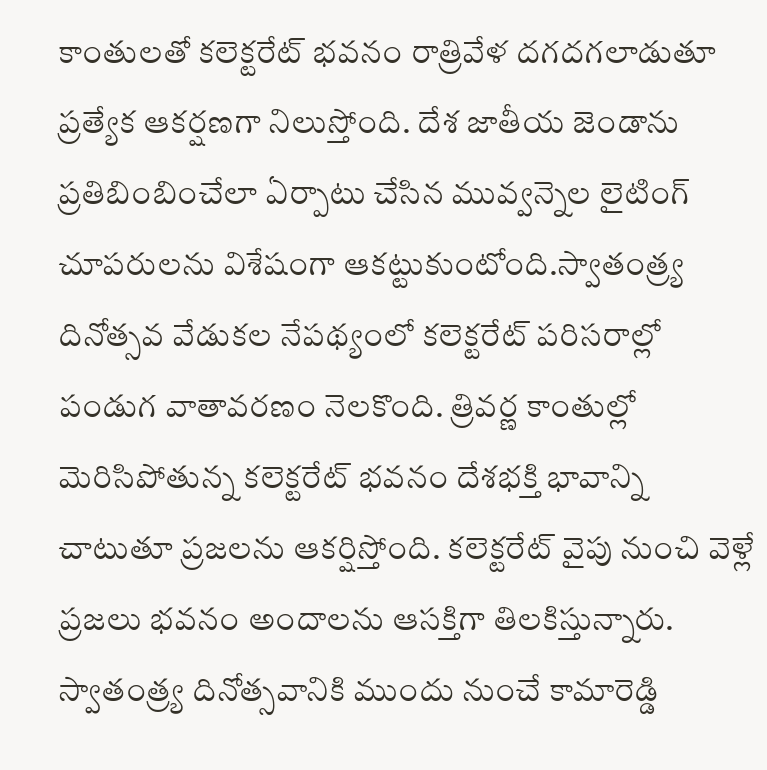కాంతులతో కలెక్టరేట్ భవనం రాత్రివేళ దగదగలాడుతూ ప్రత్యేక ఆకర్షణగా నిలుస్తోంది. దేశ జాతీయ జెండాను ప్రతిబింబించేలా ఏర్పాటు చేసిన మువ్వన్నెల లైటింగ్ చూపరులను విశేషంగా ఆకట్టుకుంటోంది.స్వాతంత్ర్య దినోత్సవ వేడుకల నేపథ్యంలో కలెక్టరేట్ పరిసరాల్లో పండుగ వాతావరణం నెలకొంది. త్రివర్ణ కాంతుల్లో మెరిసిపోతున్న కలెక్టరేట్ భవనం దేశభక్తి భావాన్ని చాటుతూ ప్రజలను ఆకర్షిస్తోంది. కలెక్టరేట్‌ వైపు నుంచి వెళ్లే ప్రజలు భవనం అందాలను ఆసక్తిగా తిలకిస్తున్నారు. స్వాతంత్ర్య దినోత్సవానికి ముందు నుంచే కామారెడ్డి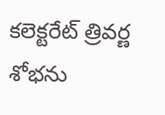కలెక్టరేట్ త్రివర్ణ శోభను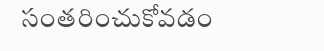సంతరించుకోవడం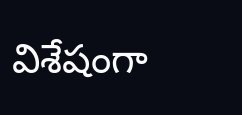విశేషంగా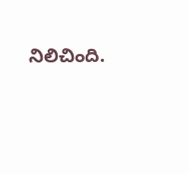నిలిచింది.